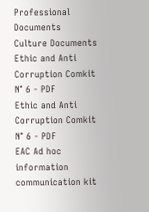Professional Documents
Culture Documents
Ethic and Anti Corruption Comkit N° 6 - PDF
Ethic and Anti Corruption Comkit N° 6 - PDF
EAC Ad hoc
information communication kit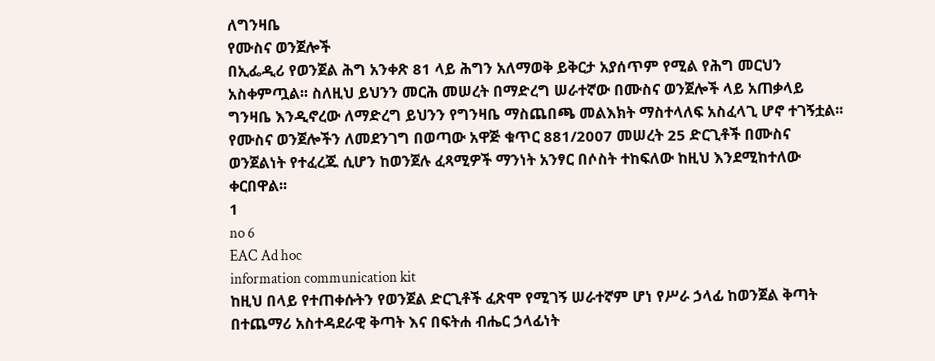ለግንዛቤ
የሙስና ወንጀሎች
በኢፌዲሪ የወንጀል ሕግ አንቀጽ 81 ላይ ሕግን አለማወቅ ይቅርታ አያሰጥም የሚል የሕግ መርህን
አስቀምጧል፡፡ ስለዚህ ይህንን መርሕ መሠረት በማድረግ ሠራተኛው በሙስና ወንጀሎች ላይ አጠቃላይ
ግንዛቤ እንዲኖረው ለማድረግ ይህንን የግንዛቤ ማስጨበጫ መልእክት ማስተላለፍ አስፈላጊ ሆኖ ተገኝቷል፡፡
የሙስና ወንጀሎችን ለመደንገግ በወጣው አዋጅ ቁጥር 881/2007 መሠረት 25 ድርጊቶች በሙስና
ወንጀልነት የተፈረጁ ሲሆን ከወንጀሉ ፈጻሚዎች ማንነት አንፃር በሶስት ተከፍለው ከዚህ እንደሚከተለው
ቀርበዋል፡፡
1
no 6
EAC Ad hoc
information communication kit
ከዚህ በላይ የተጠቀሱትን የወንጀል ድርጊቶች ፈጽሞ የሚገኝ ሠራተኛም ሆነ የሥራ ኃላፊ ከወንጀል ቅጣት
በተጨማሪ አስተዳደራዊ ቅጣት እና በፍትሐ ብሔር ኃላፊነት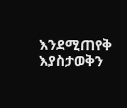እንደሚጠየቅ እያስታወቅን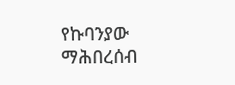የኩባንያው ማሕበረሰብ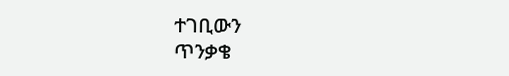ተገቢውን
ጥንቃቄ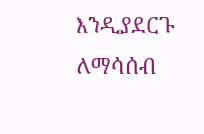እንዲያደርጉ ለማሳሰብ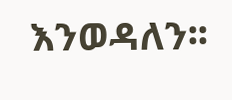እንወዳለን፡፡